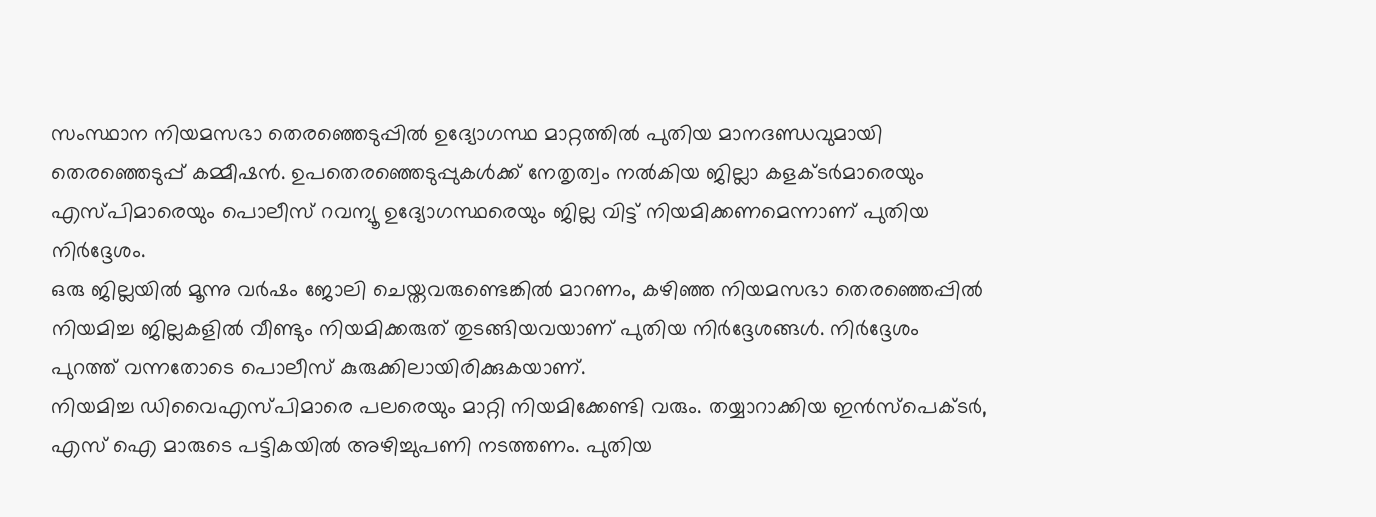സംസ്ഥാന നിയമസഭാ തെരഞ്ഞെടുപ്പിൽ ഉദ്യോഗസ്ഥ മാറ്റത്തിൽ പുതിയ മാനദണ്ഡവുമായി തെരഞ്ഞെടുപ്പ് കമ്മീഷൻ. ഉപതെരഞ്ഞെടുപ്പുകൾക്ക് നേതൃത്വം നൽകിയ ജില്ലാ കളക്ടർമാരെയും എസ്പിമാരെയും പൊലീസ് റവന്യൂ ഉദ്യോഗസ്ഥരെയും ജില്ല വിട്ട് നിയമിക്കണമെന്നാണ് പുതിയ നിർദ്ദേശം.
ഒരു ജില്ലയിൽ മൂന്നു വർഷം ജോലി ചെയ്തവരുണ്ടെങ്കിൽ മാറണം, കഴിഞ്ഞ നിയമസഭാ തെരഞ്ഞെപ്പിൽ നിയമിച്ച ജില്ലകളിൽ വീണ്ടും നിയമിക്കരുത് തുടങ്ങിയവയാണ് പുതിയ നിർദ്ദേശങ്ങൾ. നിർദ്ദേശം പുറത്ത് വന്നതോടെ പൊലീസ് കുരുക്കിലായിരിക്കുകയാണ്.
നിയമിച്ച ഡിവൈഎസ്പിമാരെ പലരെയും മാറ്റി നിയമിക്കേണ്ടി വരും. തയ്യാറാക്കിയ ഇൻസ്പെക്ടർ, എസ് ഐ മാരുടെ പട്ടികയിൽ അഴിച്ചുപണി നടത്തണം. പുതിയ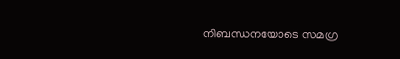നിബന്ധനയോടെ സമഗ്ര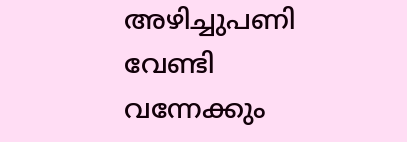അഴിച്ചുപണി വേണ്ടി വന്നേക്കും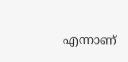എന്നാണ്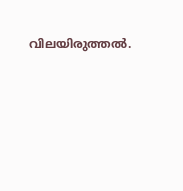വിലയിരുത്തൽ.